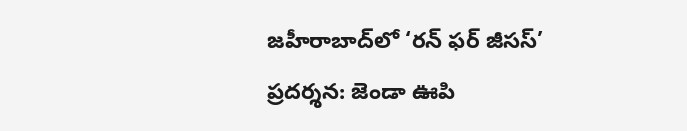జహీరాబాద్‌లో ‘రన్ ఫర్ జీసస్’ ప్రదర్శన: జెండా ఊపి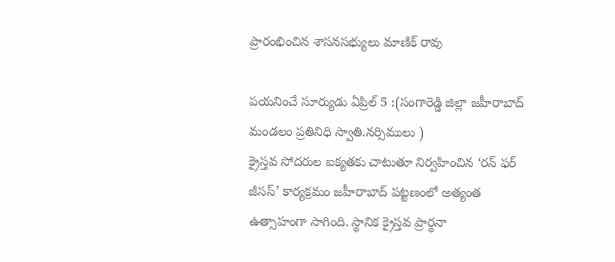ప్రారంభించిన శాసనసభ్యులు మాణిక్ రావు

పయనించే సూర్యుడు ఏప్రిల్ 5 :(సంగారెడ్డి జిల్లా జహీరాబాద్ మండలం ప్రతినిధి స్వాతి.నర్సిములు )
క్రైస్తవ సోదరుల ఐక్యతకు చాటుతూ నిర్వహించిన ‘రన్ ఫర్ జీసస్’ కార్యక్రమం జహీరాబాద్ పట్టణంలో అత్యంత ఉత్సాహంగా సాగింది. స్థానిక క్రైస్తవ ప్రార్థనా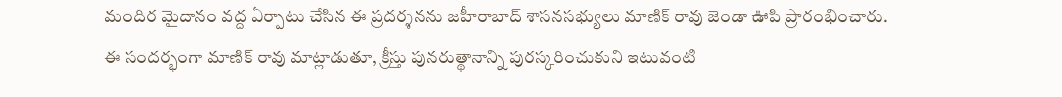మందిర మైదానం వద్ద ఏర్పాటు చేసిన ఈ ప్రదర్శనను జహీరాబాద్ శాసనసభ్యులు మాణిక్ రావు జెండా ఊపి ప్రారంభించారు. ఈ సందర్భంగా మాణిక్ రావు మాట్లాడుతూ, క్రీస్తు పునరుత్థానాన్ని పురస్కరించుకుని ఇటువంటి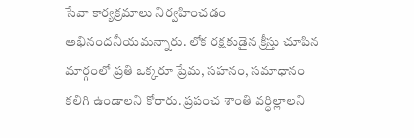సేవా కార్యక్రమాలు నిర్వహించడం అభినందనీయమన్నారు. లోక రక్షకుడైన క్రీస్తు చూపిన మార్గంలో ప్రతి ఒక్కరూ ప్రేమ, సహనం, సమాధానం కలిగి ఉండాలని కోరారు. ప్రపంచ శాంతి వర్ధిల్లాలని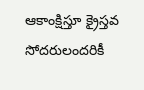ఆకాంక్షిస్తూ క్రైస్తవ సోదరులందరికీ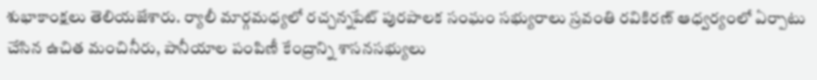శుభాకాంక్షలు తెలియజేశారు. ర్యాలీ మార్గమధ్యలో రచ్చన్నపేట్ పురపాలక సంఘం సభ్యురాలు స్రవంతి రవికిరణ్ ఆధ్వర్యంలో ఏర్పాటు చేసిన ఉచిత మంచినీరు, పానీయాల పంపిణీ కేంద్రాన్ని శాసనసభ్యులు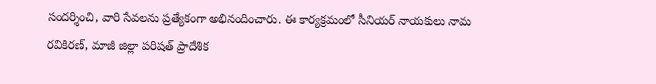సందర్శించి, వారి సేవలను ప్రత్యేకంగా అభినందించారు. ఈ కార్యక్రమంలో సీనియర్ నాయకులు నామ రవికిరణ్, మాజీ జిల్లా పరిషత్ ప్రాదేశిక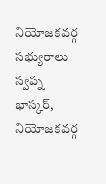నియోజకవర్గ సభ్యురాలు స్వప్న భాస్కర్, నియోజకవర్గ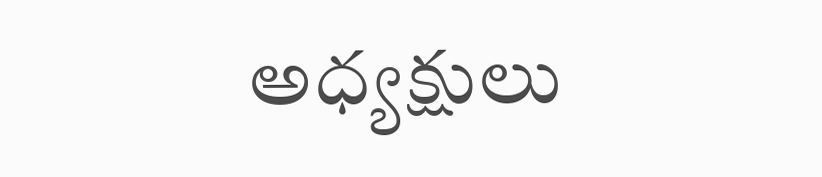అధ్యక్షులు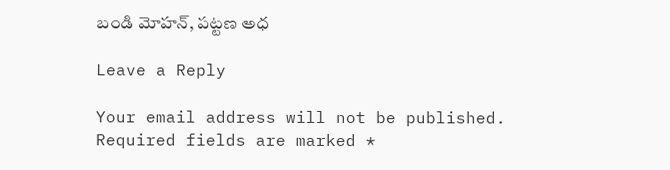బండి మోహన్, పట్టణ అధ

Leave a Reply

Your email address will not be published. Required fields are marked *